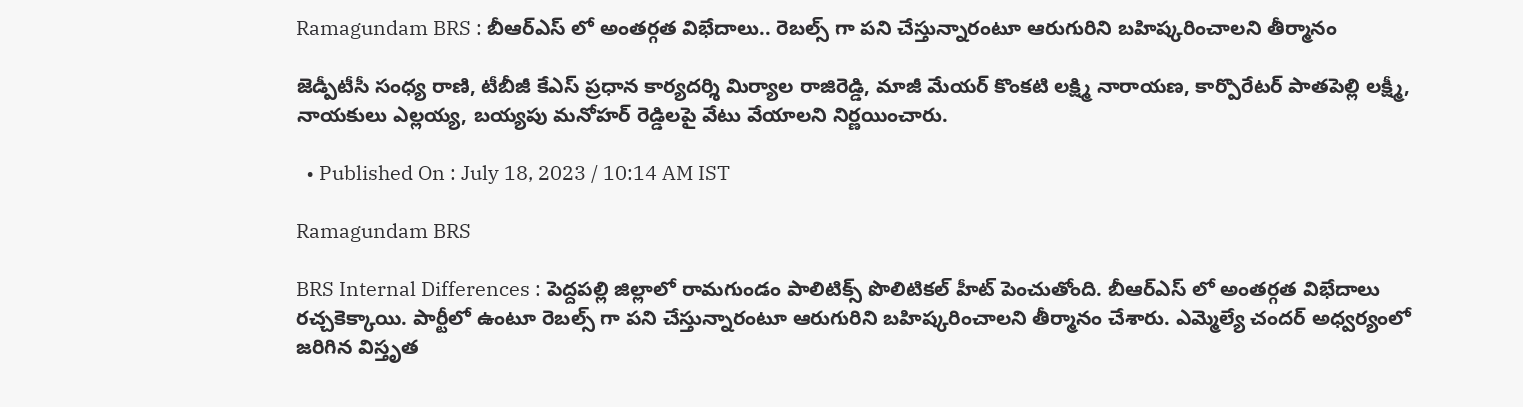Ramagundam BRS : బీఆర్ఎస్ లో అంతర్గత విభేదాలు.. రెబల్స్ గా పని చేస్తున్నారంటూ ఆరుగురిని బహిష్కరించాలని తీర్మానం

జెడ్పీటీసీ సంధ్య రాణి, టీబీజీ కేఎస్ ప్రధాన కార్యదర్శి మిర్యాల రాజిరెడ్డి, మాజీ మేయర్ కొంకటి లక్ష్మి నారాయణ, కార్పొరేటర్ పాతపెల్లి లక్ష్మీ, నాయకులు ఎల్లయ్య, బయ్యపు మనోహర్ రెడ్డిలపై వేటు వేయాలని నిర్ణయించారు.

  • Published On : July 18, 2023 / 10:14 AM IST

Ramagundam BRS

BRS Internal Differences : పెద్దపల్లి జిల్లాలో రామగుండం పాలిటిక్స్ పొలిటికల్ హీట్ పెంచుతోంది. బీఆర్ఎస్ లో అంతర్గత విభేదాలు రచ్చకెక్కాయి. పార్టీలో ఉంటూ రెబల్స్ గా పని చేస్తున్నారంటూ ఆరుగురిని బహిష్కరించాలని తీర్మానం చేశారు. ఎమ్మెల్యే చందర్ అధ్వర్యంలో జరిగిన విస్తృత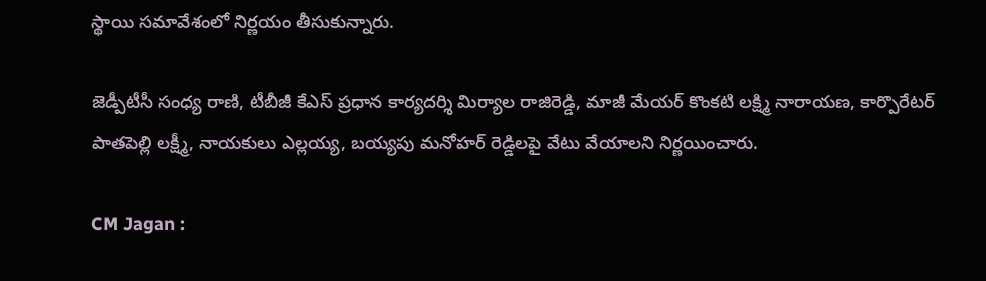స్థాయి సమావేశంలో నిర్ణయం తీసుకున్నారు.

జెడ్పీటీసీ సంధ్య రాణి, టీబీజీ కేఎస్ ప్రధాన కార్యదర్శి మిర్యాల రాజిరెడ్డి, మాజీ మేయర్ కొంకటి లక్ష్మి నారాయణ, కార్పొరేటర్ పాతపెల్లి లక్ష్మీ, నాయకులు ఎల్లయ్య, బయ్యపు మనోహర్ రెడ్డిలపై వేటు వేయాలని నిర్ణయించారు.

CM Jagan :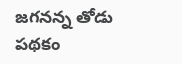జగనన్న తోడు పథకం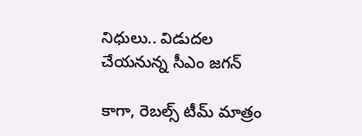నిధులు.. విడుదల చేయనున్న సీఎం జగన్

కాగా, రెబల్స్ టీమ్ మాత్రం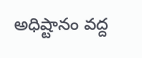అధిష్టానం వద్ద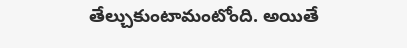తేల్చుకుంటామంటోంది. అయితే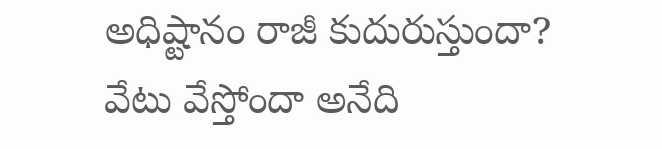అధిష్టానం రాజీ కుదురుస్తుందా? వేటు వేస్తోందా అనేది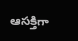ఆసక్తిగా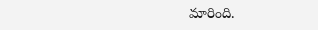మారింది.